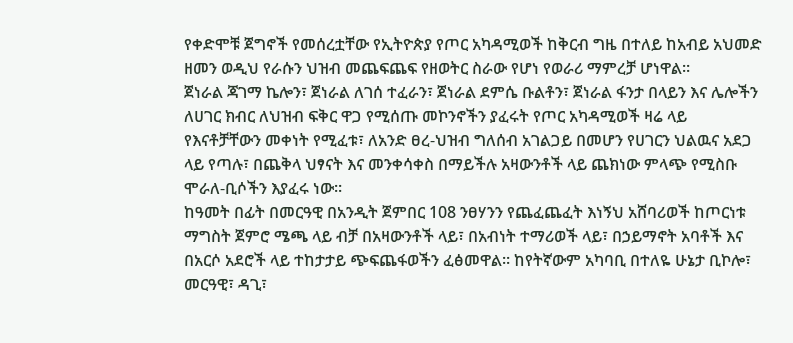የቀድሞቹ ጀግኖች የመሰረቷቸው የኢትዮጵያ የጦር አካዳሚወች ከቅርብ ግዜ በተለይ ከአብይ አህመድ ዘመን ወዲህ የራሱን ህዝብ መጨፍጨፍ የዘወትር ስራው የሆነ የወራሪ ማምረቻ ሆነዋል።
ጀነራል ጃገማ ኬሎን፣ ጀነራል ለገሰ ተፈራን፣ ጀነራል ደምሴ ቡልቶን፣ ጀነራል ፋንታ በላይን እና ሌሎችን ለሀገር ክብር ለህዝብ ፍቅር ዋጋ የሚሰጡ መኮንኖችን ያፈሩት የጦር አካዳሚወች ዛሬ ላይ የእናቶቻቸውን መቀነት የሚፈቱ፣ ለአንድ ፀረ-ህዝብ ግለሰብ አገልጋይ በመሆን የሀገርን ህልዉና አደጋ ላይ የጣሉ፣ በጨቅላ ህፃናት እና መንቀሳቀስ በማይችሉ አዛውንቶች ላይ ጨክነው ምላጭ የሚስቡ ሞራለ-ቢሶችን እያፈሩ ነው።
ከዓመት በፊት በመርዓዊ በአንዲት ጀምበር 108 ንፀሃንን የጨፈጨፈት እነኝህ አሸባሪወች ከጦርነቱ ማግስት ጀምሮ ሜጫ ላይ ብቻ በአዛውንቶች ላይ፣ በአብነት ተማሪወች ላይ፣ በኃይማኖት አባቶች እና በአርሶ አደሮች ላይ ተከታታይ ጭፍጨፋወችን ፈፅመዋል። ከየትኛውም አካባቢ በተለዬ ሁኔታ ቢኮሎ፣ መርዓዊ፣ ዳጊ፣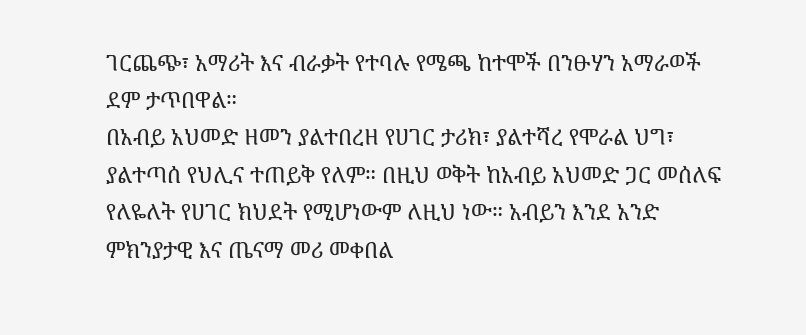ገርጨጭ፣ አማሪት እና ብራቃት የተባሉ የሜጫ ከተሞች በንፁሃን አማራወች ደም ታጥበዋል።
በአብይ አህመድ ዘመን ያልተበረዘ የሀገር ታሪክ፣ ያልተሻረ የሞራል ህግ፣ ያልተጣሰ የህሊና ተጠይቅ የለም። በዚህ ወቅት ከአብይ አህመድ ጋር መሰለፍ የለዬለት የሀገር ክህደት የሚሆነውም ለዚህ ነው። አብይን እንደ አንድ ምክንያታዊ እና ጤናማ መሪ መቀበል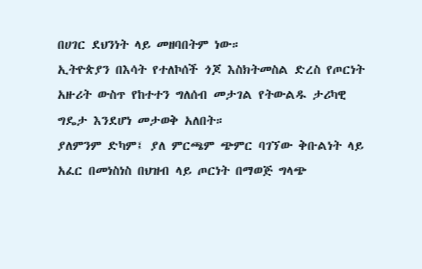በሀገር ደህንነት ላይ መዘባበትም ነው።
ኢትዮጵያን በእሳት የተለኮሰች ጎጆ እስክትመስል ድረስ የጦርነት አዙሪት ውስጥ የከተተን ግለሰብ መታገል የትውልዱ ታሪካዊ ግዴታ እንደሆነ መታወቅ አለበት።
ያለምንም ድካም፤ ያለ ምርጫም ጭምር ባገኘው ቅቡልነት ላይ አፈር በመነስነስ በህዝብ ላይ ጦርነት በማወጅ ግላጭ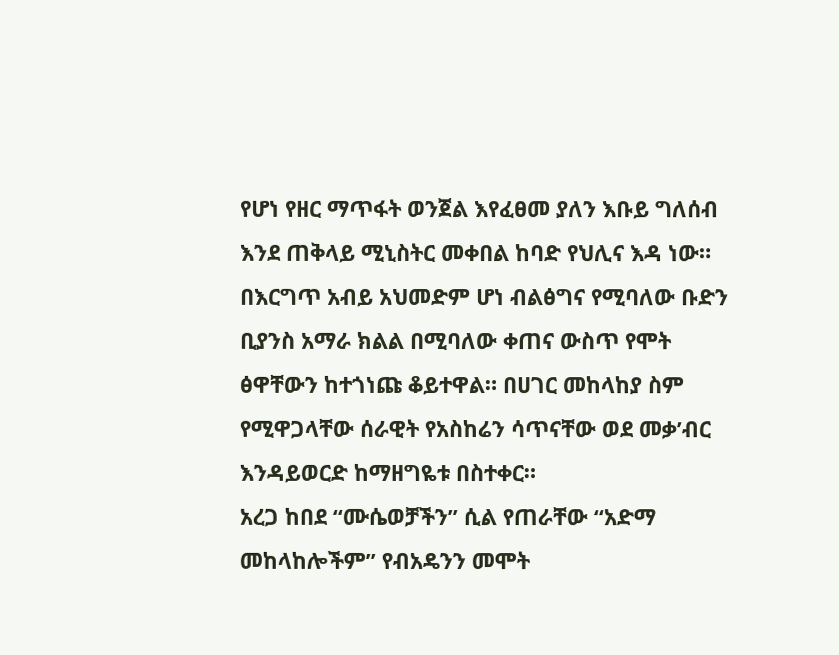የሆነ የዘር ማጥፋት ወንጀል እየፈፀመ ያለን እቡይ ግለሰብ እንደ ጠቅላይ ሚኒስትር መቀበል ከባድ የህሊና እዳ ነው።
በእርግጥ አብይ አህመድም ሆነ ብልፅግና የሚባለው ቡድን ቢያንስ አማራ ክልል በሚባለው ቀጠና ውስጥ የሞት ፅዋቸውን ከተጎነጩ ቆይተዋል። በሀገር መከላከያ ስም የሚዋጋላቸው ሰራዊት የአስከሬን ሳጥናቸው ወደ መቃ’ብር እንዳይወርድ ከማዘግዬቱ በስተቀር።
አረጋ ከበደ “ሙሴወቻችን” ሲል የጠራቸው “አድማ መከላከሎችም” የብአዴንን መሞት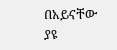በአይናቸው ያዩ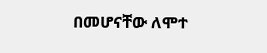በመሆናቸው ለሞተ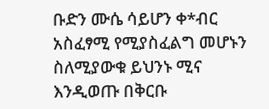ቡድን ሙሴ ሳይሆን ቀ*ብር አስፈፃሚ የሚያስፈልግ መሆኑን ስለሚያውቁ ይህንኑ ሚና እንዲወጡ በቅርቡ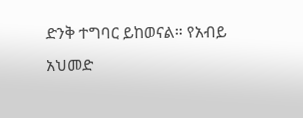ድንቅ ተግባር ይከወናል። የአብይ አህመድ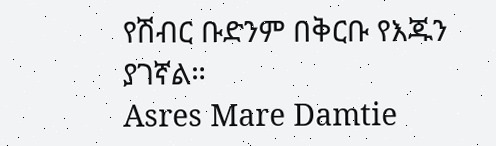የሽብር ቡድንም በቅርቡ የእጁን ያገኛል።
Asres Mare Damtie